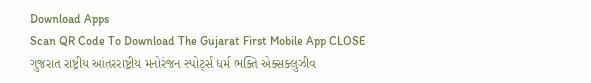Download Apps
Scan QR Code To Download The Gujarat First Mobile App CLOSE
ગુજરાત રાષ્ટ્રીય આંતરરાષ્ટ્રીય મનોરંજન સ્પોર્ટ્સ ધર્મ ભક્તિ એક્સક્લુઝીવ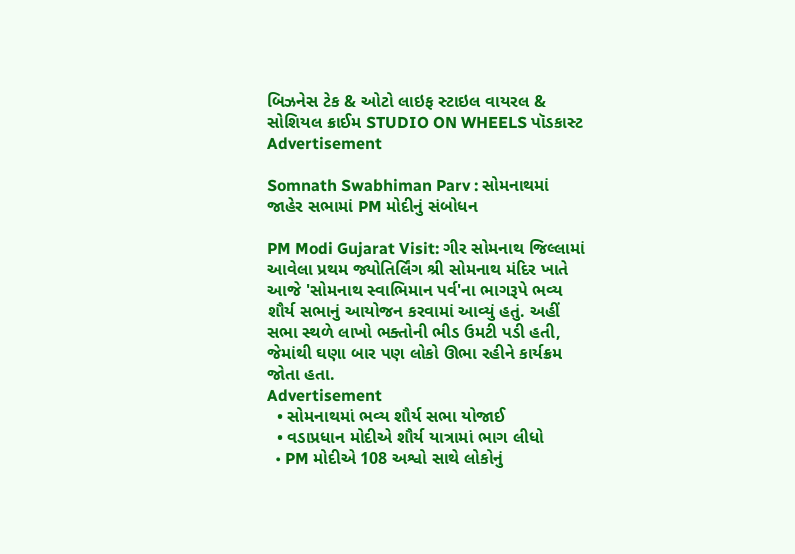બિઝનેસ ટેક & ઓટો લાઇફ સ્ટાઇલ વાયરલ & સોશિયલ ક્રાઈમ STUDIO ON WHEELS પૉડકાસ્ટ
Advertisement

Somnath Swabhiman Parv : સોમનાથમાં જાહેર સભામાં PM મોદીનું સંબોધન

PM Modi Gujarat Visit: ગીર સોમનાથ જિલ્લામાં આવેલા પ્રથમ જ્યોતિર્લિંગ શ્રી સોમનાથ મંદિર ખાતે આજે 'સોમનાથ સ્વાભિમાન પર્વ'ના ભાગરૂપે ભવ્ય શૌર્ય સભાનું આયોજન કરવામાં આવ્યું હતું. અહીં સભા સ્થળે લાખો ભક્તોની ભીડ ઉમટી પડી હતી, જેમાંથી ઘણા બાર પણ લોકો ઊભા રહીને કાર્યક્રમ જોતા હતા.
Advertisement
  • સોમનાથમાં ભવ્ય શૌર્ય સભા યોજાઈ
  • વડાપ્રધાન મોદીએ શૌર્ય યાત્રામાં ભાગ લીધો
  • PM મોદીએ 108 અશ્વો સાથે લોકોનું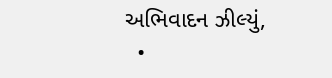અભિવાદન ઝીલ્યું,
  •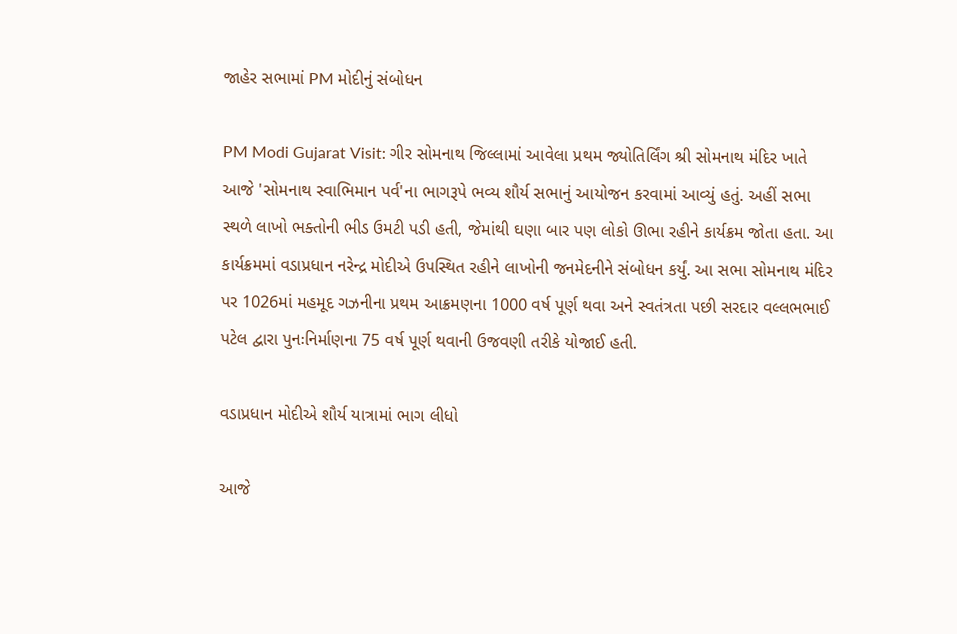જાહેર સભામાં PM મોદીનું સંબોધન

PM Modi Gujarat Visit: ગીર સોમનાથ જિલ્લામાં આવેલા પ્રથમ જ્યોતિર્લિંગ શ્રી સોમનાથ મંદિર ખાતે આજે 'સોમનાથ સ્વાભિમાન પર્વ'ના ભાગરૂપે ભવ્ય શૌર્ય સભાનું આયોજન કરવામાં આવ્યું હતું. અહીં સભા સ્થળે લાખો ભક્તોની ભીડ ઉમટી પડી હતી, જેમાંથી ઘણા બાર પણ લોકો ઊભા રહીને કાર્યક્રમ જોતા હતા. આ કાર્યક્રમમાં વડાપ્રધાન નરેન્દ્ર મોદીએ ઉપસ્થિત રહીને લાખોની જનમેદનીને સંબોધન કર્યું. આ સભા સોમનાથ મંદિર પર 1026માં મહમૂદ ગઝનીના પ્રથમ આક્રમણના 1000 વર્ષ પૂર્ણ થવા અને સ્વતંત્રતા પછી સરદાર વલ્લભભાઈ પટેલ દ્વારા પુનઃનિર્માણના 75 વર્ષ પૂર્ણ થવાની ઉજવણી તરીકે યોજાઈ હતી.

વડાપ્રધાન મોદીએ શૌર્ય યાત્રામાં ભાગ લીધો

આજે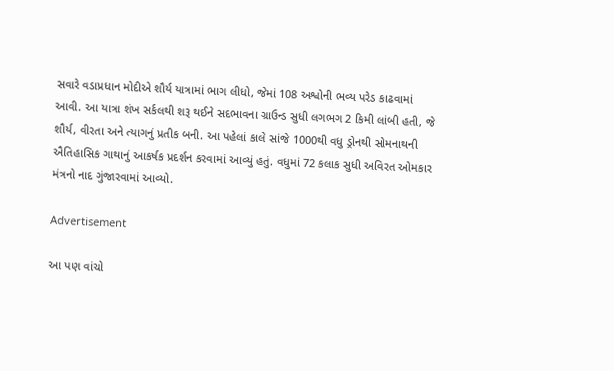સવારે વડાપ્રધાન મોદીએ શૌર્ય યાત્રામાં ભાગ લીધો, જેમાં 108 અશ્વોની ભવ્ય પરેડ કાઢવામાં આવી. આ યાત્રા શંખ સર્કલથી શરૂ થઈને સદભાવના ગ્રાઉન્ડ સુધી લગભગ 2 કિમી લાંબી હતી, જે શૌર્ય, વીરતા અને ત્યાગનું પ્રતીક બની. આ પહેલાં કાલે સાંજે 1000થી વધુ ડ્રોનથી સોમનાથની ઐતિહાસિક ગાથાનું આકર્ષક પ્રદર્શન કરવામાં આવ્યું હતું. વધુમાં 72 કલાક સુધી અવિરત ઓમકાર મંત્રનો નાદ ગુંજારવામાં આવ્યો.

Advertisement

આ પણ વાંચો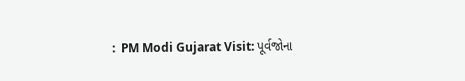:  PM Modi Gujarat Visit: પૂર્વજોના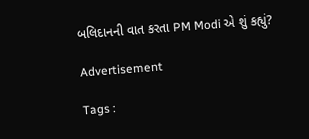બલિદાનની વાત કરતા PM Modi એ શું કહ્યું?

Advertisement

Tags :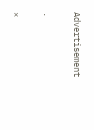Advertisement

.

×